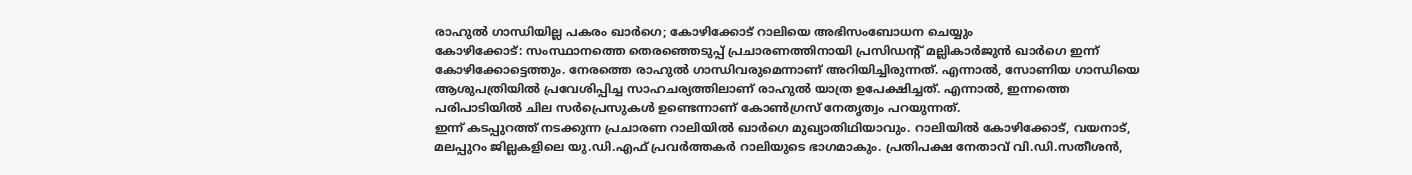രാഹുൽ ഗാന്ധിയില്ല പകരം ഖാർഗെ; കോഴിക്കോട് റാലിയെ അഭിസംബോധന ചെയ്യും
കോഴിക്കോട്: സംസ്ഥാനത്തെ തെരഞ്ഞെടുപ്പ് പ്രചാരണത്തിനായി പ്രസിഡന്റ് മല്ലികാർജുൻ ഖാർഗെ ഇന്ന് കോഴിക്കോട്ടെത്തും. നേരത്തെ രാഹുൽ ഗാന്ധിവരുമെന്നാണ് അറിയിച്ചിരുന്നത്. എന്നാൽ, സോണിയ ഗാന്ധിയെ ആശുപത്രിയിൽ പ്രവേശിപ്പിച്ച സാഹചര്യത്തിലാണ് രാഹുൽ യാത്ര ഉപേക്ഷിച്ചത്. എന്നാൽ, ഇന്നത്തെ പരിപാടിയിൽ ചില സർപ്രെസുകൾ ഉണ്ടെന്നാണ് കോൺഗ്രസ് നേതൃത്വം പറയുന്നത്.
ഇന്ന് കടപ്പുറത്ത് നടക്കുന്ന പ്രചാരണ റാലിയിൽ ഖാർഗെ മുഖ്യാതിഥിയാവും. റാലിയിൽ കോഴിക്കോട്, വയനാട്, മലപ്പുറം ജില്ലകളിലെ യു.ഡി.എഫ് പ്രവർത്തകർ റാലിയുടെ ഭാഗമാകും. പ്രതിപക്ഷ നേതാവ് വി.ഡി.സതീശൻ,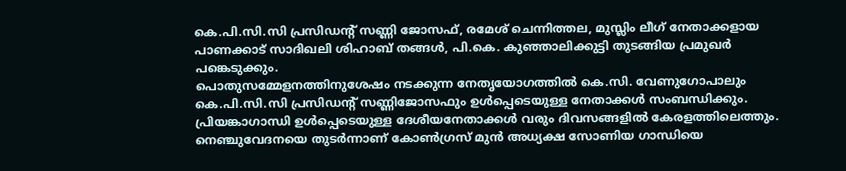കെ.പി.സി.സി പ്രസിഡന്റ് സണ്ണി ജോസഫ്, രമേശ് ചെന്നിത്തല, മുസ്ലിം ലീഗ് നേതാക്കളായ പാണക്കാട് സാദിഖലി ശിഹാബ് തങ്ങൾ, പി.കെ. കുഞ്ഞാലിക്കുട്ടി തുടങ്ങിയ പ്രമുഖർ പങ്കെടുക്കും.
പൊതുസമ്മേളനത്തിനുശേഷം നടക്കുന്ന നേതൃയോഗത്തിൽ കെ.സി. വേണുഗോപാലും കെ.പി.സി.സി പ്രസിഡന്റ് സണ്ണിജോസഫും ഉൾപ്പെടെയുള്ള നേതാക്കൾ സംബന്ധിക്കും. പ്രിയങ്കാഗാന്ധി ഉൾപ്പെടെയുള്ള ദേശീയനേതാക്കൾ വരും ദിവസങ്ങളിൽ കേരളത്തിലെത്തും. നെഞ്ചുവേദനയെ തുടർന്നാണ് കോൺഗ്രസ് മുൻ അധ്യക്ഷ സോണിയ ഗാന്ധിയെ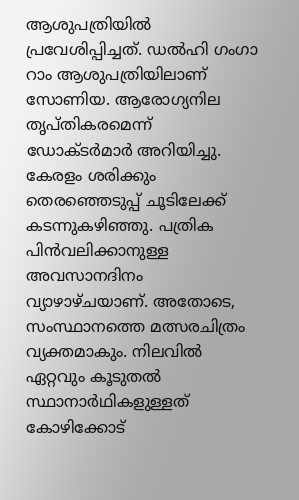ആശുപത്രിയിൽ പ്രവേശിപ്പിച്ചത്. ഡൽഹി ഗംഗാ റാം ആശുപത്രിയിലാണ് സോണിയ. ആരോഗ്യനില തൃപ്തികരമെന്ന് ഡോക്ടർമാർ അറിയിച്ചു.
കേരളം ശരിക്കും തെരഞ്ഞെടുപ്പ് ചൂടിലേക്ക് കടന്നുകഴിഞ്ഞു. പത്രിക പിൻവലിക്കാനുള്ള അവസാനദിനം വ്യാഴാഴ്ചയാണ്. അതോടെ, സംസ്ഥാനത്തെ മത്സരചിത്രം വ്യക്തമാകും. നിലവിൽ ഏറ്റവും കൂടുതൽ സ്ഥാനാർഥികളുള്ളത് കോഴിക്കോട്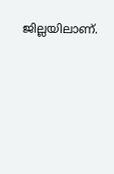ജില്ലയിലാണ്.